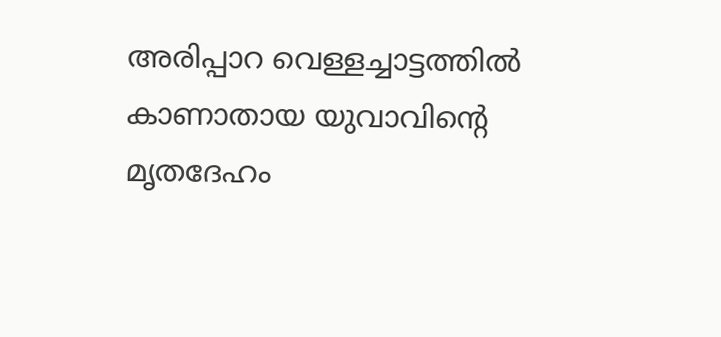അരിപ്പാറ വെള്ളച്ചാട്ടത്തില്‍ കാണാതായ യുവാവിന്റെ മൃതദേഹം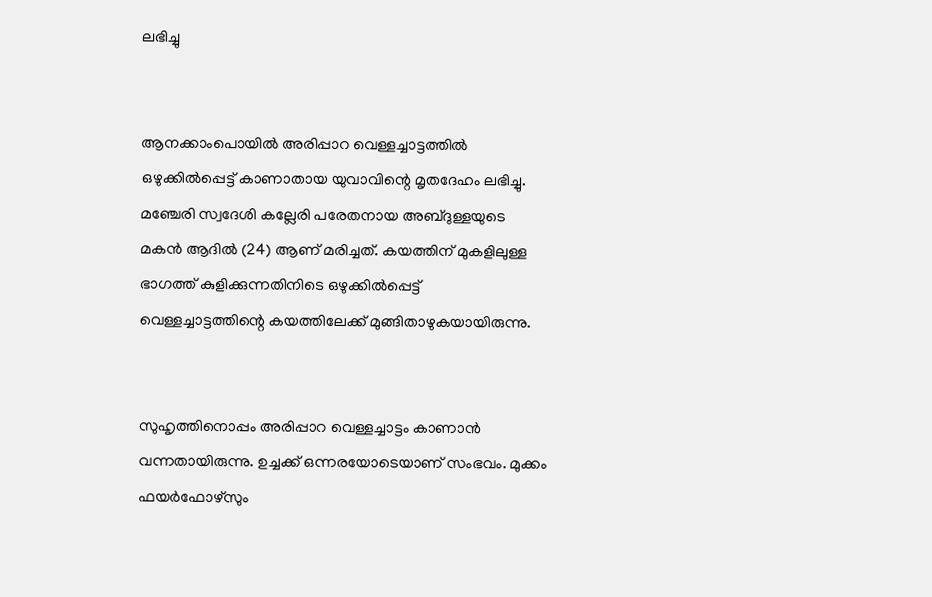ലഭിച്ചു


ആനക്കാംപൊയില്‍ അരിപ്പാറ വെള്ളച്ചാട്ടത്തില്‍ ഒഴുക്കില്‍പ്പെട്ട് കാണാതായ യുവാവിന്റെ മൃതദേഹം ലഭിച്ചു. മഞ്ചേരി സ്വദേശി കല്ലേരി പരേതനായ അബ്ദുള്ളയുടെ മകന്‍ ആദില്‍ (24) ആണ് മരിച്ചത്. കയത്തിന് മുകളിലുള്ള ഭാഗത്ത് കുളിക്കുന്നതിനിടെ ഒഴുക്കില്‍പ്പെട്ട് വെള്ളച്ചാട്ടത്തിന്റെ കയത്തിലേക്ക് മുങ്ങിതാഴുകയായിരുന്നു.


സുഹൃത്തിനൊപ്പം അരിപ്പാറ വെള്ളച്ചാട്ടം കാണാന്‍ വന്നതായിരുന്നു. ഉച്ചക്ക് ഒന്നരയോടെയാണ് സംഭവം. മുക്കം ഫയര്‍ഫോഴ്‌സും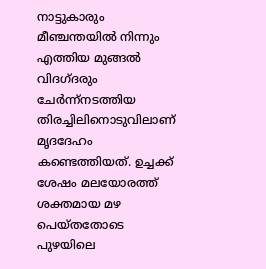നാട്ടുകാരും മീഞ്ചന്തയില്‍ നിന്നും എത്തിയ മുങ്ങല്‍ വിദഗ്ദരും ചേര്‍ന്ന്നടത്തിയ തിരച്ചിലിനൊടുവിലാണ് മൃദദേഹം കണ്ടെത്തിയത്. ഉച്ചക്ക് ശേഷം മലയോരത്ത് ശക്തമായ മഴ പെയ്തതോടെ പുഴയിലെ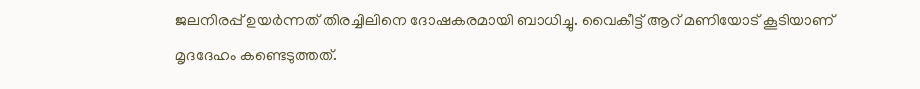ജലനിരപ്പ് ഉയര്‍ന്നത് തിരച്ചിലിനെ ദോഷകരമായി ബാധിച്ചു. വൈകീട്ട് ആറ് മണിയോട് കൂടിയാണ് മൃദദേഹം കണ്ടെടുത്തത്.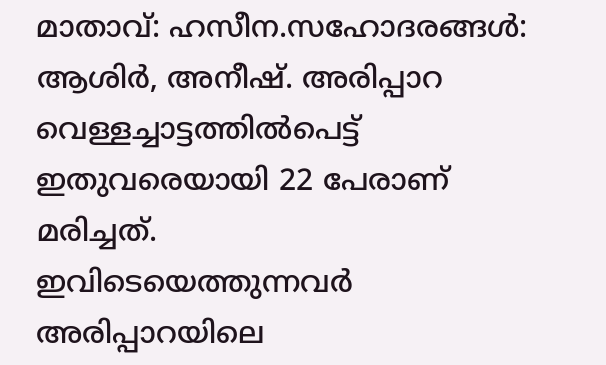മാതാവ്: ഹസീന.സഹോദരങ്ങള്‍: ആശിര്‍, അനീഷ്. അരിപ്പാറ വെള്ളച്ചാട്ടത്തില്‍പെട്ട് ഇതുവരെയായി 22 പേരാണ് മരിച്ചത്.
ഇവിടെയെത്തുന്നവര്‍ അരിപ്പാറയിലെ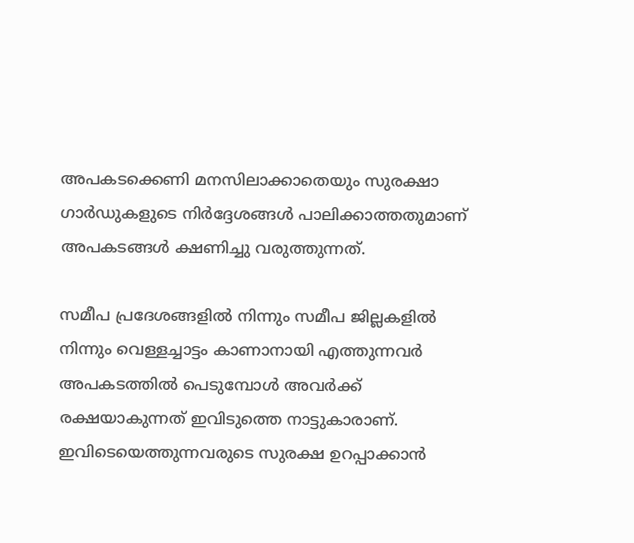അപകടക്കെണി മനസിലാക്കാതെയും സുരക്ഷാ ഗാര്‍ഡുകളുടെ നിര്‍ദ്ദേശങ്ങള്‍ പാലിക്കാത്തതുമാണ് അപകടങ്ങള്‍ ക്ഷണിച്ചു വരുത്തുന്നത്.

സമീപ പ്രദേശങ്ങളില്‍ നിന്നും സമീപ ജില്ലകളില്‍ നിന്നും വെള്ളച്ചാട്ടം കാണാനായി എത്തുന്നവര്‍ അപകടത്തില്‍ പെടുമ്പോള്‍ അവര്‍ക്ക് രക്ഷയാകുന്നത് ഇവിടുത്തെ നാട്ടുകാരാണ്. ഇവിടെയെത്തുന്നവരുടെ സുരക്ഷ ഉറപ്പാക്കാന്‍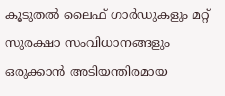കൂടുതല്‍ ലൈഫ് ഗാര്‍ഡുകളും മറ്റ് സുരക്ഷാ സംവിധാനങ്ങളും ഒരുക്കാന്‍ അടിയന്തിരമായ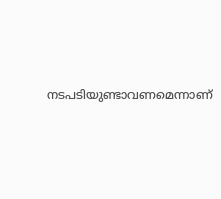നടപടിയുണ്ടാവണമെന്നാണ്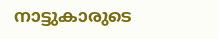നാട്ടുകാരുടെ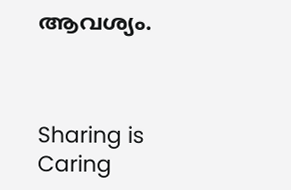ആവശ്യം.



Sharing is Caring